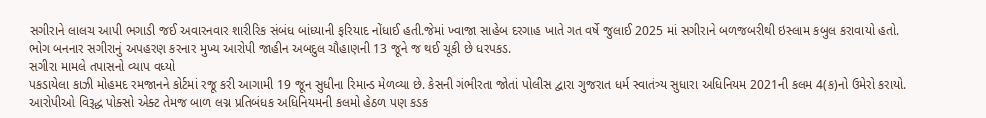સગીરાને લાલચ આપી ભગાડી જઈ અવારનવાર શારીરિક સંબંધ બાંધ્યાની ફરિયાદ નોંધાઈ હતી.જેમાં ખ્વાજા સાહેબ દરગાહ ખાતે ગત વર્ષે જુલાઈ 2025 માં સગીરાને બળજબરીથી ઇસ્લામ કબુલ કરાવાયો હતો. ભોગ બનનાર સગીરાનું અપહરણ કરનાર મુખ્ય આરોપી જાહીન અબદુલ ચૌહાણની 13 જૂને જ થઈ ચૂકી છે ધરપકડ.
સગીરા મામલે તપાસનો વ્યાપ વધ્યો
પકડાયેલા કાઝી મોહમદ રમજાનને કોર્ટમાં રજૂ કરી આગામી 19 જૂન સુધીના રિમાન્ડ મેળવ્યા છે. કેસની ગંભીરતા જોતાં પોલીસ દ્વારા ગુજરાત ધર્મ સ્વાતંત્ર્ય સુધારા અધિનિયમ 2021ની કલમ 4(ક)નો ઉમેરો કરાયો.
આરોપીઓ વિરૂદ્ધ પોક્સો એક્ટ તેમજ બાળ લગ્ન પ્રતિબંધક અધિનિયમની કલમો હેઠળ પણ કડક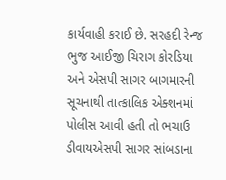કાર્યવાહી કરાઈ છે. સરહદી રેન્જ ભુજ આઈજી ચિરાગ કોરડિયા અને એસપી સાગર બાગમારની સૂચનાથી તાત્કાલિક એક્શનમાં પોલીસ આવી હતી તો ભચાઉ ડીવાયએસપી સાગર સાંબડાના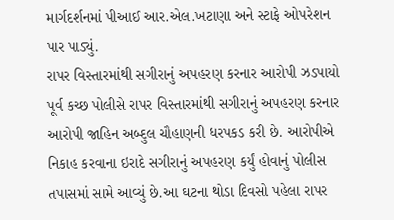માર્ગદર્શનમાં પીઆઈ આર.એલ.ખટાણા અને સ્ટાફે ઓપરેશન પાર પાડ્યું.
રાપર વિસ્તારમાંથી સગીરાનું અપહરણ કરનાર આરોપી ઝડપાયો
પૂર્વ કચ્છ પોલીસે રાપર વિસ્તારમાંથી સગીરાનું અપહરણ કરનાર આરોપી જાહિન અબ્દુલ ચૌહાણની ધરપકડ કરી છે. આરોપીએ નિકાહ કરવાના ઇરાદે સગીરાનું અપહરણ કર્યું હોવાનું પોલીસ તપાસમાં સામે આવ્યું છે.આ ઘટના થોડા દિવસો પહેલા રાપર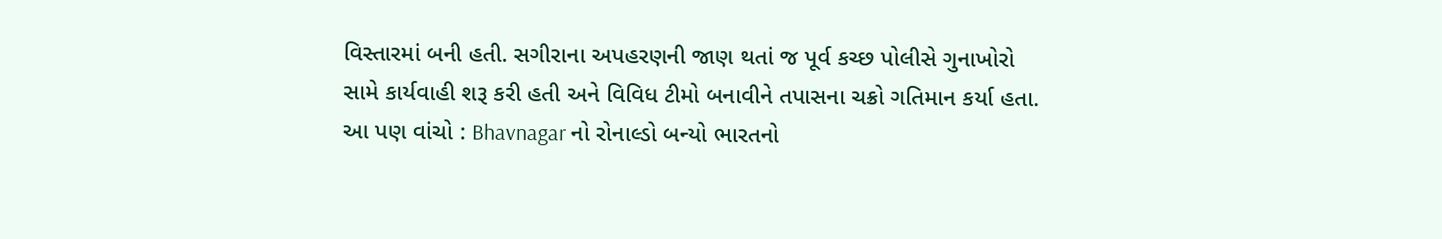વિસ્તારમાં બની હતી. સગીરાના અપહરણની જાણ થતાં જ પૂર્વ કચ્છ પોલીસે ગુનાખોરો સામે કાર્યવાહી શરૂ કરી હતી અને વિવિધ ટીમો બનાવીને તપાસના ચક્રો ગતિમાન કર્યા હતા.
આ પણ વાંચો : Bhavnagar નો રોનાલ્ડો બન્યો ભારતનો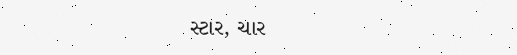સ્ટાર, ચાર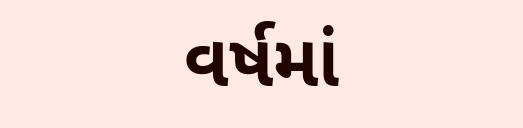વર્ષમાં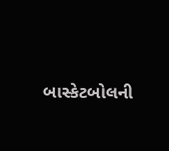બાસ્કેટબોલની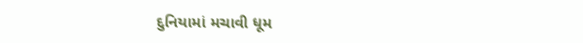દુનિયામાં મચાવી ધૂમ